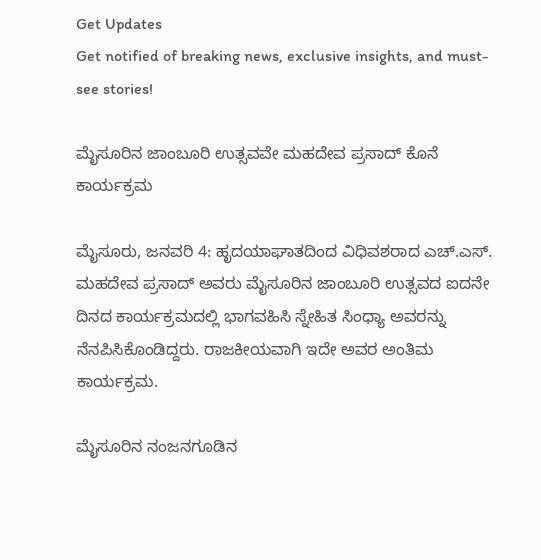Get Updates
Get notified of breaking news, exclusive insights, and must-see stories!

ಮೈಸೂರಿನ ಜಾಂಬೂರಿ ಉತ್ಸವವೇ ಮಹದೇವ ಪ್ರಸಾದ್ ಕೊನೆ ಕಾರ್ಯಕ್ರಮ

ಮೈಸೂರು, ಜನವರಿ 4: ಹೃದಯಾಘಾತದಿಂದ ವಿಧಿವಶರಾದ ಎಚ್.ಎಸ್. ಮಹದೇವ ಪ್ರಸಾದ್ ಅವರು ಮೈಸೂರಿನ ಜಾಂಬೂರಿ ಉತ್ಸವದ ಐದನೇ ದಿನದ ಕಾರ್ಯಕ್ರಮದಲ್ಲಿ ಭಾಗವಹಿಸಿ ಸ್ನೇಹಿತ ಸಿಂಧ್ಯಾ ಅವರನ್ನು ನೆನಪಿಸಿಕೊಂಡಿದ್ದರು. ರಾಜಕೀಯವಾಗಿ ಇದೇ ಅವರ ಅಂತಿಮ ಕಾರ್ಯಕ್ರಮ.

ಮೈಸೂರಿನ ನಂಜನಗೂಡಿನ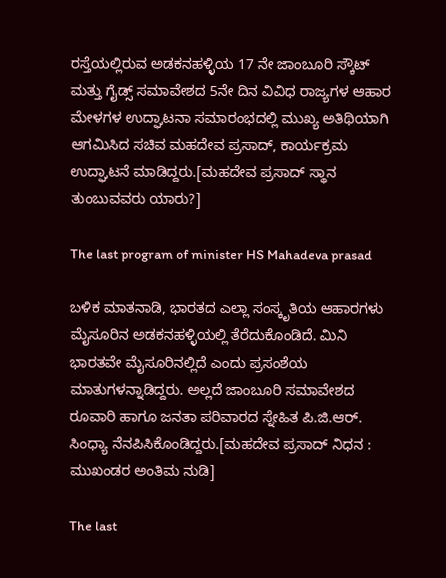ರಸ್ತೆಯಲ್ಲಿರುವ ಅಡಕನಹಳ್ಳಿಯ 17 ನೇ ಜಾಂಬೂರಿ ಸ್ಕೌಟ್ ಮತ್ತು ಗೈಡ್ಸ್ ಸಮಾವೇಶದ 5ನೇ ದಿನ ವಿವಿಧ ರಾಜ್ಯಗಳ ಆಹಾರ ಮೇಳಗಳ ಉದ್ಘಾಟನಾ ಸಮಾರಂಭದಲ್ಲಿ ಮುಖ್ಯ ಅತಿಥಿಯಾಗಿ ಆಗಮಿಸಿದ ಸಚಿವ ಮಹದೇವ ಪ್ರಸಾದ್, ಕಾರ್ಯಕ್ರಮ ಉದ್ಘಾಟನೆ ಮಾಡಿದ್ದರು.[ಮಹದೇವ ಪ್ರಸಾದ್ ಸ್ಥಾನ ತುಂಬುವವರು ಯಾರು?]

The last program of minister HS Mahadeva prasad

ಬಳಿಕ ಮಾತನಾಡಿ, ಭಾರತದ ಎಲ್ಲಾ ಸಂಸ್ಕೃತಿಯ ಆಹಾರಗಳು ಮೈಸೂರಿನ ಅಡಕನಹಳ್ಳಿಯಲ್ಲಿ ತೆರೆದುಕೊಂಡಿದೆ. ಮಿನಿ ಭಾರತವೇ ಮೈಸೂರಿನಲ್ಲಿದೆ ಎಂದು ಪ್ರಸಂಶೆಯ ಮಾತುಗಳನ್ನಾಡಿದ್ದರು. ಅಲ್ಲದೆ ಜಾಂಬೂರಿ ಸಮಾವೇಶದ ರೂವಾರಿ ಹಾಗೂ ಜನತಾ ಪರಿವಾರದ ಸ್ನೇಹಿತ ಪಿ.ಜಿ.ಆರ್. ಸಿಂಧ್ಯಾ ನೆನಪಿಸಿಕೊಂಡಿದ್ದರು.[ಮಹದೇವ ಪ್ರಸಾದ್ ನಿಧನ : ಮುಖಂಡರ ಅಂತಿಮ ನುಡಿ]

The last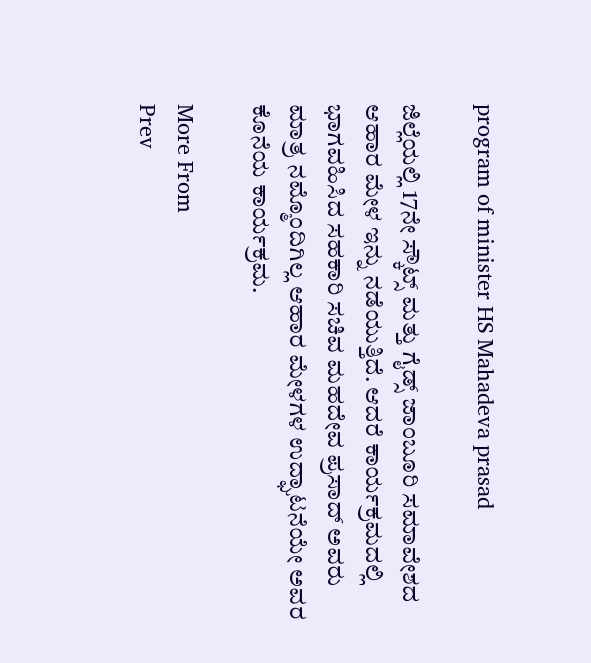program of minister HS Mahadeva prasad

ಜಿಲ್ಲೆಯಲ್ಲಿ 17ನೇ ಸ್ಕೌಟ್ಸ್ ಮತ್ತು ಗೈಡ್ಸ್ ಜಾಂಬೂರಿ ಸಮಾವೇಶದ ಆಹಾರ ಮೇಳ ಇನ್ನು ನಡೆಯುತ್ತಿದೆ. ಆದರೆ ಕಾರ್ಯಕ್ರಮದಲ್ಲಿ ಭಾಗವಹಿಸಿದ ಸಹಕಾರಿ ಸಚಿವ ಮಹದೇವ ಪ್ರಸಾದ್ ಅವರು ಮಾತ್ರ ನಮ್ಮೊಂದಿಗಿಲ್ಲ ಆಹಾರ ಮೇಳಗಳ ಉದ್ಘಾಟನೆಯೇ ಅವರ ಕೊನೆಯ ಕಾರ್ಯಕ್ರಮ.

More From
Prev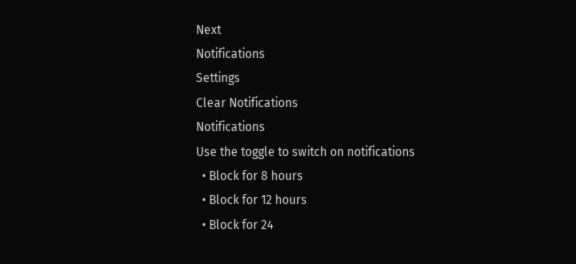Next
Notifications
Settings
Clear Notifications
Notifications
Use the toggle to switch on notifications
  • Block for 8 hours
  • Block for 12 hours
  • Block for 24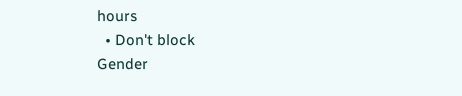hours
  • Don't block
Gender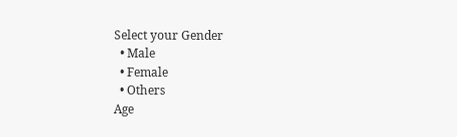Select your Gender
  • Male
  • Female
  • Others
Age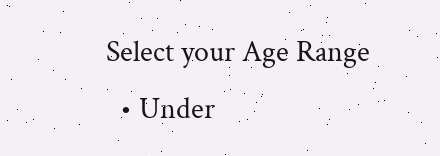Select your Age Range
  • Under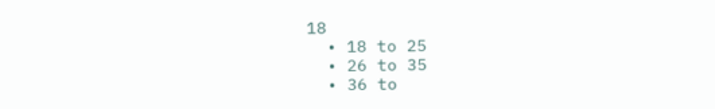18
  • 18 to 25
  • 26 to 35
  • 36 to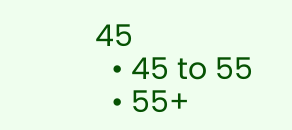45
  • 45 to 55
  • 55+